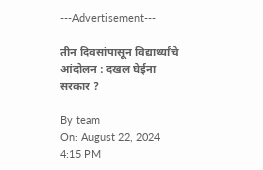---Advertisement---

तीन दिवसांपासून विद्यार्थ्यांचे आंदोलन : दखल घेईना सरकार ?

By team
On: August 22, 2024 4:15 PM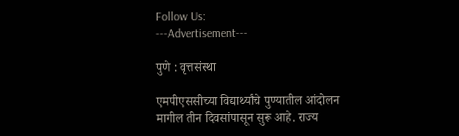Follow Us:
---Advertisement---

पुणे : वृत्तसंस्था

एमपीएससीच्या विद्यार्थ्यांचे पुण्यातील आंदोलन मागील तीन दिवसांपासून सुरू आहे. राज्य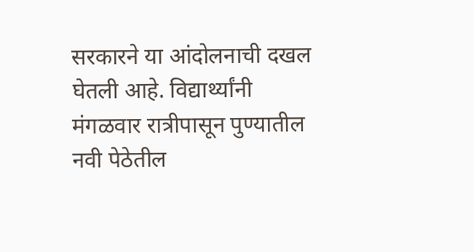सरकारने या आंदोलनाची दखल घेतली आहे. विद्यार्थ्यांनी मंगळवार रात्रीपासून पुण्यातील नवी पेठेतील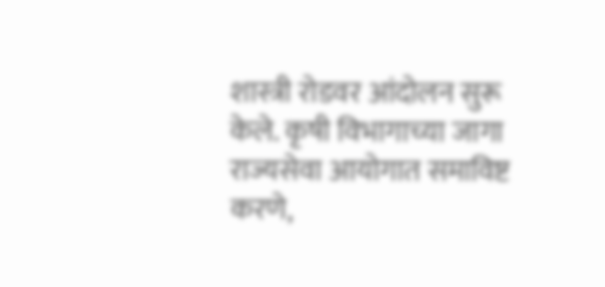शास्त्री रोडवर आंदोलन सुरू केले. कृषी विभागाच्या जागा राज्यसेवा आयोगात समाविष्ट करणे,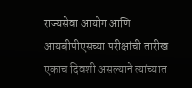राज्यसेवा आयोग आणि आयबीपीएसच्या परीक्षांची तारीख एकाच दिवशी असल्याने त्यांच्यात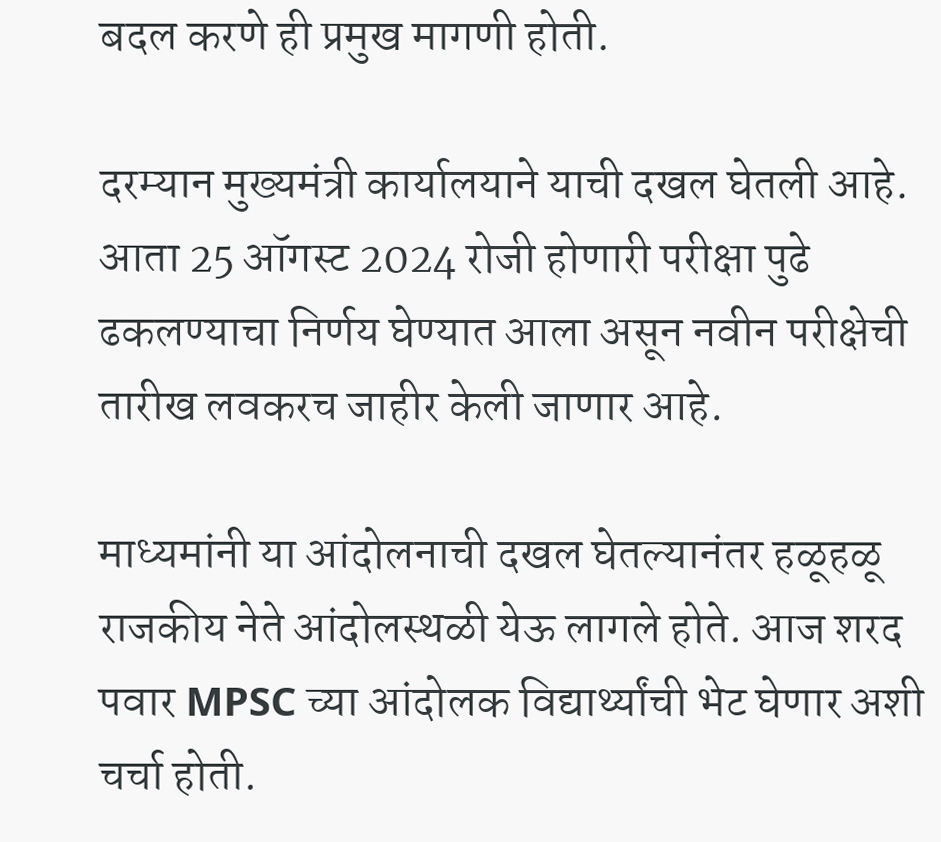बदल करणे ही प्रमुख मागणी होती.

दरम्यान मुख्यमंत्री कार्यालयाने याची दखल घेतली आहे. आता 25 ऑगस्ट 2024 रोजी होणारी परीक्षा पुढे ढकलण्याचा निर्णय घेण्यात आला असून नवीन परीक्षेची तारीख लवकरच जाहीर केली जाणार आहे.

माध्यमांनी या आंदोलनाची दखल घेतल्यानंतर हळूहळू राजकीय नेते आंदोलस्थळी येऊ लागले होते. आज शरद पवार MPSC च्या आंदोलक विद्यार्थ्यांची भेट घेणार अशी चर्चा होती.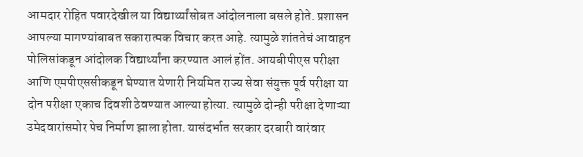आमदार रोहित पवारदेखील या विद्यार्थ्यांसोबत आंदोलनाला बसले होते. प्रशासन आपल्या मागण्यांबाबत सकारात्मक विचार करत आहे. त्यामुळे शांततेचं आवाहन पोलिसांकडून आंदोलक विद्यार्थ्यांना करण्यात आलं होंत. आयबीपीएस परीक्षा आणि एमपीएससीकडून घेण्यात येणारी नियमित राज्य सेवा संयुक्त पूर्व परीक्षा या दोन परीक्षा एकाच दिवशी ठेवण्यात आल्या होत्या. त्यामुळे दोन्ही परीक्षा देणाऱ्या उमेदवारांसमोर पेच निर्माण झाला होता. यासंदर्भात सरकार दरबारी वारंवार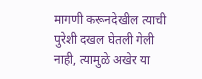मागणी करूनदेखील त्याची पुरेशी दखल घेतली गेली नाही, त्यामुळे अखेर या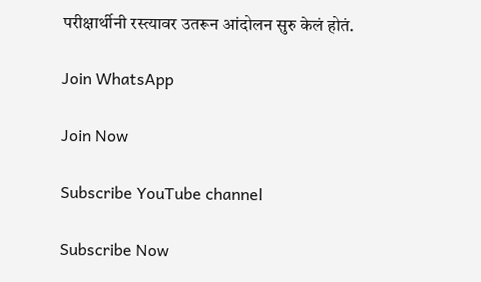परीक्षार्थीनी रस्त्यावर उतरून आंदोलन सुरु केलं होतं.

Join WhatsApp

Join Now

Subscribe YouTube channel

Subscribe Now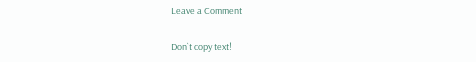Leave a Comment

Don`t copy text!